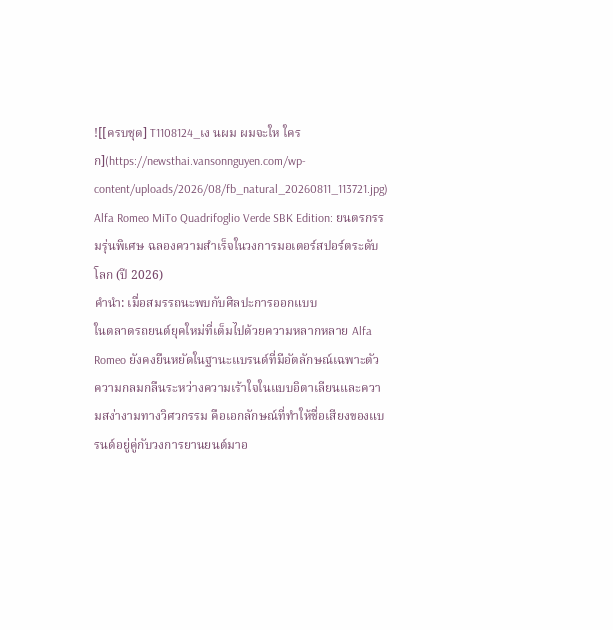![[ครบชุด] T1108124_เง นผม ผมจะให ใครก](https://newsthai.vansonnguyen.com/wp-content/uploads/2026/08/fb_natural_20260811_113721.jpg)
Alfa Romeo MiTo Quadrifoglio Verde SBK Edition: ยนตรกรรมรุ่นพิเศษ ฉลองความสำเร็จในวงการมอเตอร์สปอร์ตระดับโลก (ปี 2026)
คำนำ: เมื่อสมรรถนะพบกับศิลปะการออกแบบ
ในตลาดรถยนต์ยุคใหม่ที่เต็มไปด้วยความหลากหลาย Alfa Romeo ยังคงยืนหยัดในฐานะแบรนด์ที่มีอัตลักษณ์เฉพาะตัว ความกลมกลืนระหว่างความเร้าใจในแบบอิตาเลียนและความสง่างามทางวิศวกรรม คือเอกลักษณ์ที่ทำให้ชื่อเสียงของแบรนด์อยู่คู่กับวงการยานยนต์มาอ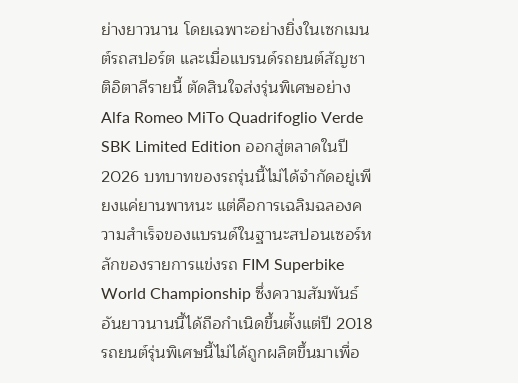ย่างยาวนาน โดยเฉพาะอย่างยิ่งในเซกเมนต์รถสปอร์ต และเมื่อแบรนด์รถยนต์สัญชาติอิตาลีรายนี้ ตัดสินใจส่งรุ่นพิเศษอย่าง Alfa Romeo MiTo Quadrifoglio Verde SBK Limited Edition ออกสู่ตลาดในปี 2026 บทบาทของรถรุ่นนี้ไม่ได้จำกัดอยู่เพียงแค่ยานพาหนะ แต่คือการเฉลิมฉลองความสำเร็จของแบรนด์ในฐานะสปอนเซอร์หลักของรายการแข่งรถ FIM Superbike World Championship ซึ่งความสัมพันธ์อันยาวนานนี้ได้ถือกำเนิดขึ้นตั้งแต่ปี 2018
รถยนต์รุ่นพิเศษนี้ไม่ได้ถูกผลิตขึ้นมาเพื่อ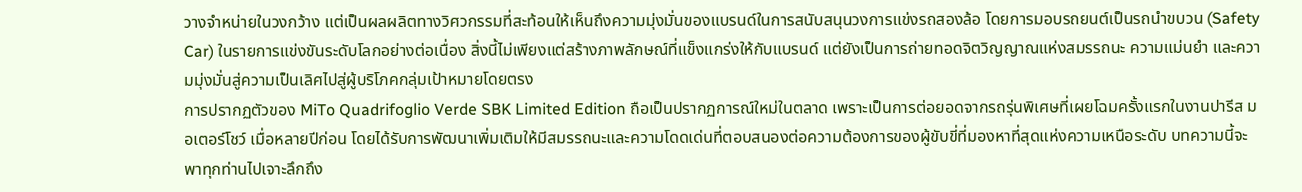วางจำหน่ายในวงกว้าง แต่เป็นผลผลิตทางวิศวกรรมที่สะท้อนให้เห็นถึงความมุ่งมั่นของแบรนด์ในการสนับสนุนวงการแข่งรถสองล้อ โดยการมอบรถยนต์เป็นรถนำขบวน (Safety Car) ในรายการแข่งขันระดับโลกอย่างต่อเนื่อง สิ่งนี้ไม่เพียงแต่สร้างภาพลักษณ์ที่แข็งแกร่งให้กับแบรนด์ แต่ยังเป็นการถ่ายทอดจิตวิญญาณแห่งสมรรถนะ ความแม่นยำ และความมุ่งมั่นสู่ความเป็นเลิศไปสู่ผู้บริโภคกลุ่มเป้าหมายโดยตรง
การปรากฏตัวของ MiTo Quadrifoglio Verde SBK Limited Edition ถือเป็นปรากฏการณ์ใหม่ในตลาด เพราะเป็นการต่อยอดจากรถรุ่นพิเศษที่เผยโฉมครั้งแรกในงานปารีส มอเตอร์โชว์ เมื่อหลายปีก่อน โดยได้รับการพัฒนาเพิ่มเติมให้มีสมรรถนะและความโดดเด่นที่ตอบสนองต่อความต้องการของผู้ขับขี่ที่มองหาที่สุดแห่งความเหนือระดับ บทความนี้จะพาทุกท่านไปเจาะลึกถึง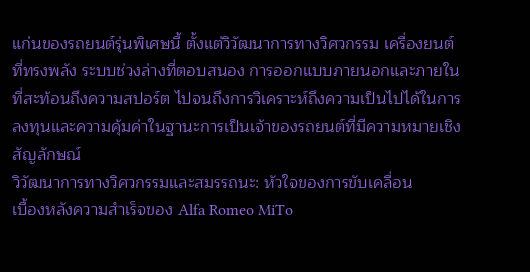แก่นของรถยนต์รุ่นพิเศษนี้ ตั้งแต่วิวัฒนาการทางวิศวกรรม เครื่องยนต์ที่ทรงพลัง ระบบช่วงล่างที่ตอบสนอง การออกแบบภายนอกและภายในที่สะท้อนถึงความสปอร์ต ไปจนถึงการวิเคราะห์ถึงความเป็นไปได้ในการลงทุนและความคุ้มค่าในฐานะการเป็นเจ้าของรถยนต์ที่มีความหมายเชิงสัญลักษณ์
วิวัฒนาการทางวิศวกรรมและสมรรถนะ: หัวใจของการขับเคลื่อน
เบื้องหลังความสำเร็จของ Alfa Romeo MiTo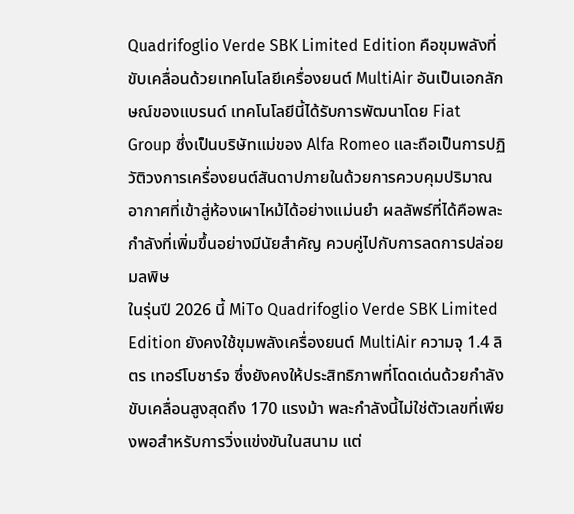Quadrifoglio Verde SBK Limited Edition คือขุมพลังที่ขับเคลื่อนด้วยเทคโนโลยีเครื่องยนต์ MultiAir อันเป็นเอกลักษณ์ของแบรนด์ เทคโนโลยีนี้ได้รับการพัฒนาโดย Fiat Group ซึ่งเป็นบริษัทแม่ของ Alfa Romeo และถือเป็นการปฏิวัติวงการเครื่องยนต์สันดาปภายในด้วยการควบคุมปริมาณอากาศที่เข้าสู่ห้องเผาไหม้ได้อย่างแม่นยำ ผลลัพธ์ที่ได้คือพละกำลังที่เพิ่มขึ้นอย่างมีนัยสำคัญ ควบคู่ไปกับการลดการปล่อยมลพิษ
ในรุ่นปี 2026 นี้ MiTo Quadrifoglio Verde SBK Limited Edition ยังคงใช้ขุมพลังเครื่องยนต์ MultiAir ความจุ 1.4 ลิตร เทอร์โบชาร์จ ซึ่งยังคงให้ประสิทธิภาพที่โดดเด่นด้วยกำลังขับเคลื่อนสูงสุดถึง 170 แรงม้า พละกำลังนี้ไม่ใช่ตัวเลขที่เพียงพอสำหรับการวิ่งแข่งขันในสนาม แต่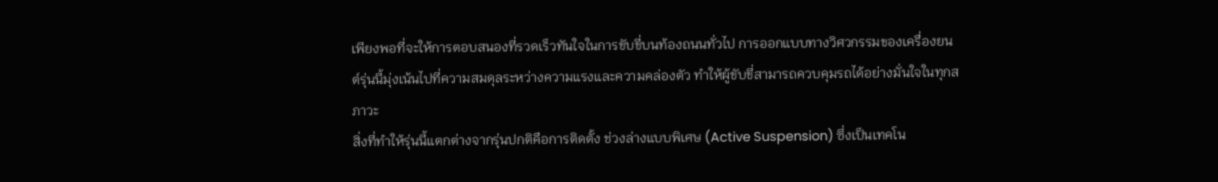เพียงพอที่จะให้การตอบสนองที่รวดเร็วทันใจในการขับขี่บนท้องถนนทั่วไป การออกแบบทางวิศวกรรมของเครื่องยนต์รุ่นนี้มุ่งเน้นไปที่ความสมดุลระหว่างความแรงและความคล่องตัว ทำให้ผู้ขับขี่สามารถควบคุมรถได้อย่างมั่นใจในทุกสภาวะ
สิ่งที่ทำให้รุ่นนี้แตกต่างจากรุ่นปกติคือการติดตั้ง ช่วงล่างแบบพิเศษ (Active Suspension) ซึ่งเป็นเทคโน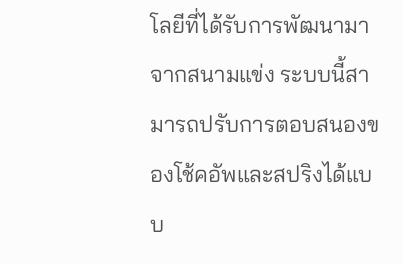โลยีที่ได้รับการพัฒนามาจากสนามแข่ง ระบบนี้สามารถปรับการตอบสนองของโช้คอัพและสปริงได้แบบ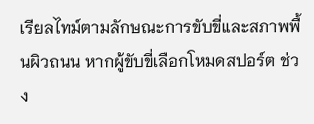เรียลไทม์ตามลักษณะการขับขี่และสภาพพื้นผิวถนน หากผู้ขับขี่เลือกโหมดสปอร์ต ช่วง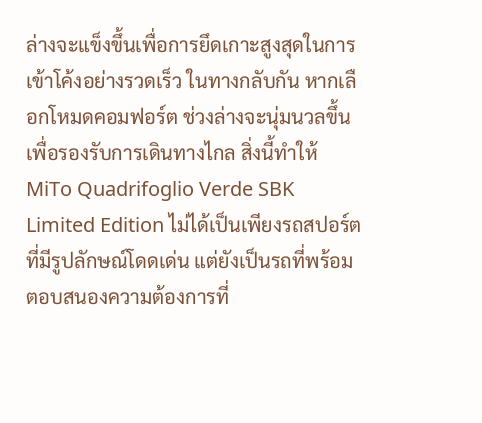ล่างจะแข็งขึ้นเพื่อการยึดเกาะสูงสุดในการเข้าโค้งอย่างรวดเร็ว ในทางกลับกัน หากเลือกโหมดคอมฟอร์ต ช่วงล่างจะนุ่มนวลขึ้นเพื่อรองรับการเดินทางไกล สิ่งนี้ทำให้ MiTo Quadrifoglio Verde SBK Limited Edition ไม่ได้เป็นเพียงรถสปอร์ตที่มีรูปลักษณ์โดดเด่น แต่ยังเป็นรถที่พร้อมตอบสนองความต้องการที่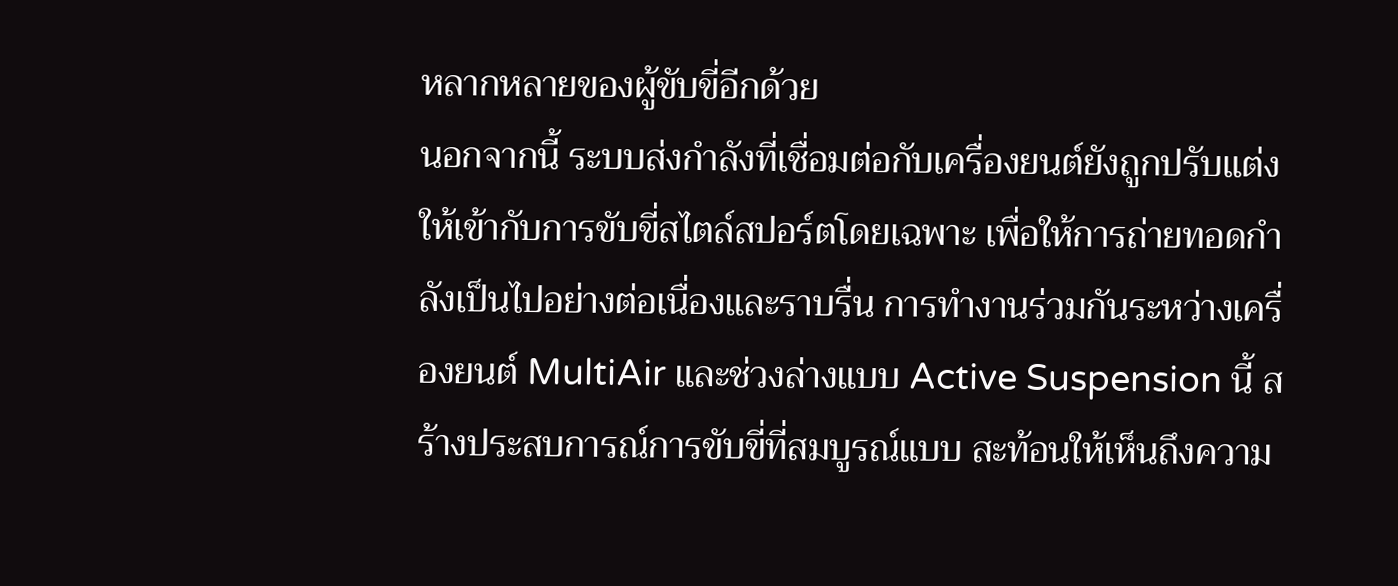หลากหลายของผู้ขับขี่อีกด้วย
นอกจากนี้ ระบบส่งกำลังที่เชื่อมต่อกับเครื่องยนต์ยังถูกปรับแต่งให้เข้ากับการขับขี่สไตล์สปอร์ตโดยเฉพาะ เพื่อให้การถ่ายทอดกำลังเป็นไปอย่างต่อเนื่องและราบรื่น การทำงานร่วมกันระหว่างเครื่องยนต์ MultiAir และช่วงล่างแบบ Active Suspension นี้ สร้างประสบการณ์การขับขี่ที่สมบูรณ์แบบ สะท้อนให้เห็นถึงความ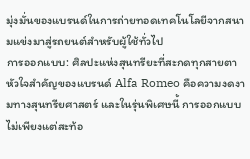มุ่งมั่นของแบรนด์ในการถ่ายทอดเทคโนโลยีจากสนามแข่งมาสู่รถยนต์สำหรับผู้ใช้ทั่วไป
การออกแบบ: ศิลปะแห่งสุนทรียะที่สะกดทุกสายตา
หัวใจสำคัญของแบรนด์ Alfa Romeo คือความงดงามทางสุนทรียศาสตร์ และในรุ่นพิเศษนี้ การออกแบบไม่เพียงแต่สะท้อ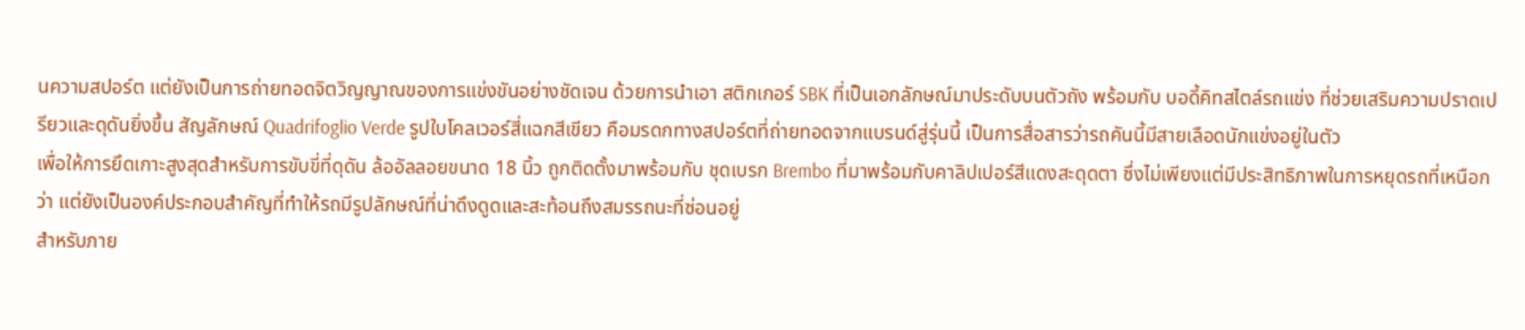นความสปอร์ต แต่ยังเป็นการถ่ายทอดจิตวิญญาณของการแข่งขันอย่างชัดเจน ด้วยการนำเอา สติกเกอร์ SBK ที่เป็นเอกลักษณ์มาประดับบนตัวถัง พร้อมกับ บอดี้คิทสไตล์รถแข่ง ที่ช่วยเสริมความปราดเปรียวและดุดันยิ่งขึ้น สัญลักษณ์ Quadrifoglio Verde รูปใบโคลเวอร์สี่แฉกสีเขียว คือมรดกทางสปอร์ตที่ถ่ายทอดจากแบรนด์สู่รุ่นนี้ เป็นการสื่อสารว่ารถคันนี้มีสายเลือดนักแข่งอยู่ในตัว
เพื่อให้การยึดเกาะสูงสุดสำหรับการขับขี่ที่ดุดัน ล้ออัลลอยขนาด 18 นิ้ว ถูกติดตั้งมาพร้อมกับ ชุดเบรก Brembo ที่มาพร้อมกับคาลิปเปอร์สีแดงสะดุดตา ซึ่งไม่เพียงแต่มีประสิทธิภาพในการหยุดรถที่เหนือกว่า แต่ยังเป็นองค์ประกอบสำคัญที่ทำให้รถมีรูปลักษณ์ที่น่าดึงดูดและสะท้อนถึงสมรรถนะที่ซ่อนอยู่
สำหรับภาย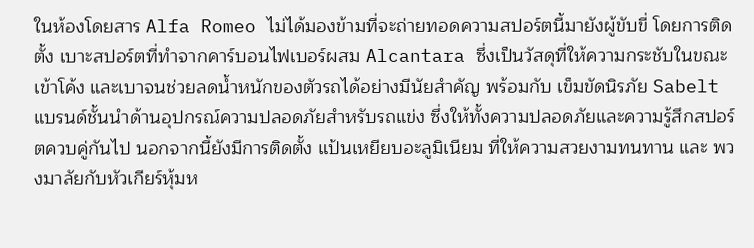ในห้องโดยสาร Alfa Romeo ไม่ได้มองข้ามที่จะถ่ายทอดความสปอร์ตนี้มายังผู้ขับขี่ โดยการติดตั้ง เบาะสปอร์ตที่ทำจากคาร์บอนไฟเบอร์ผสม Alcantara ซึ่งเป็นวัสดุที่ให้ความกระชับในขณะเข้าโค้ง และเบาจนช่วยลดน้ำหนักของตัวรถได้อย่างมีนัยสำคัญ พร้อมกับ เข็มขัดนิรภัย Sabelt แบรนด์ชั้นนำด้านอุปกรณ์ความปลอดภัยสำหรับรถแข่ง ซึ่งให้ทั้งความปลอดภัยและความรู้สึกสปอร์ตควบคู่กันไป นอกจากนี้ยังมีการติดตั้ง แป้นเหยียบอะลูมิเนียม ที่ให้ความสวยงามทนทาน และ พวงมาลัยกับหัวเกียร์หุ้มห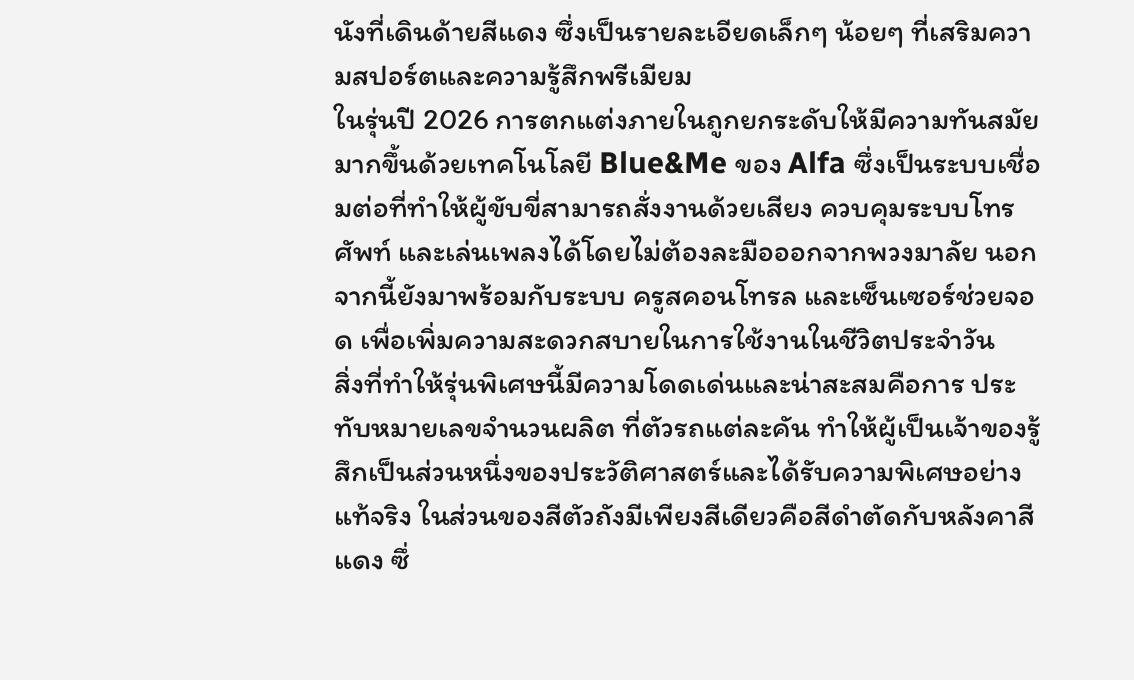นังที่เดินด้ายสีแดง ซึ่งเป็นรายละเอียดเล็กๆ น้อยๆ ที่เสริมความสปอร์ตและความรู้สึกพรีเมียม
ในรุ่นปี 2026 การตกแต่งภายในถูกยกระดับให้มีความทันสมัยมากขึ้นด้วยเทคโนโลยี Blue&Me ของ Alfa ซึ่งเป็นระบบเชื่อมต่อที่ทำให้ผู้ขับขี่สามารถสั่งงานด้วยเสียง ควบคุมระบบโทรศัพท์ และเล่นเพลงได้โดยไม่ต้องละมือออกจากพวงมาลัย นอกจากนี้ยังมาพร้อมกับระบบ ครูสคอนโทรล และเซ็นเซอร์ช่วยจอด เพื่อเพิ่มความสะดวกสบายในการใช้งานในชีวิตประจำวัน
สิ่งที่ทำให้รุ่นพิเศษนี้มีความโดดเด่นและน่าสะสมคือการ ประทับหมายเลขจำนวนผลิต ที่ตัวรถแต่ละคัน ทำให้ผู้เป็นเจ้าของรู้สึกเป็นส่วนหนึ่งของประวัติศาสตร์และได้รับความพิเศษอย่างแท้จริง ในส่วนของสีตัวถังมีเพียงสีเดียวคือสีดำตัดกับหลังคาสีแดง ซึ่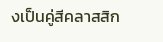งเป็นคู่สีคลาสสิก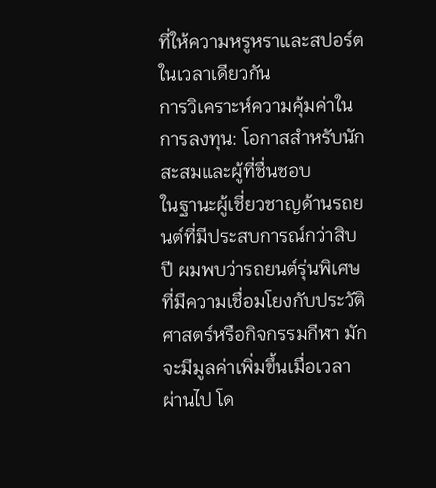ที่ให้ความหรูหราและสปอร์ตในเวลาเดียวกัน
การวิเคราะห์ความคุ้มค่าในการลงทุน: โอกาสสำหรับนักสะสมและผู้ที่ชื่นชอบ
ในฐานะผู้เชี่ยวชาญด้านรถยนต์ที่มีประสบการณ์กว่าสิบปี ผมพบว่ารถยนต์รุ่นพิเศษที่มีความเชื่อมโยงกับประวัติศาสตร์หรือกิจกรรมกีฬา มักจะมีมูลค่าเพิ่มขึ้นเมื่อเวลาผ่านไป โด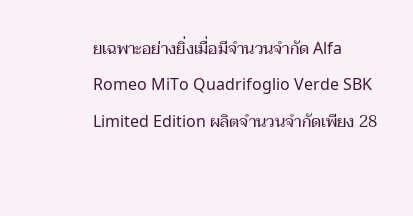ยเฉพาะอย่างยิ่งเมื่อมีจำนวนจำกัด Alfa Romeo MiTo Quadrifoglio Verde SBK Limited Edition ผลิตจำนวนจำกัดเพียง 28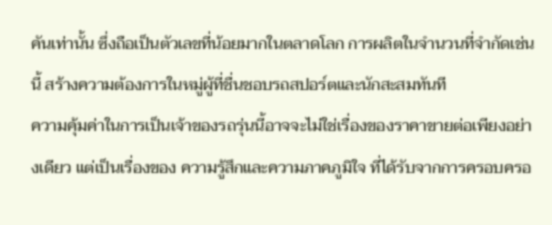คันเท่านั้น ซึ่งถือเป็นตัวเลขที่น้อยมากในตลาดโลก การผลิตในจำนวนที่จำกัดเช่นนี้ สร้างความต้องการในหมู่ผู้ที่ชื่นชอบรถสปอร์ตและนักสะสมทันที
ความคุ้มค่าในการเป็นเจ้าของรถรุ่นนี้อาจจะไม่ใช่เรื่องของราคาขายต่อเพียงอย่างเดียว แต่เป็นเรื่องของ ความรู้สึกและความภาคภูมิใจ ที่ได้รับจากการครอบครอ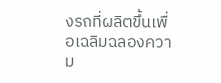งรถที่ผลิตขึ้นเพื่อเฉลิมฉลองความ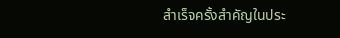สำเร็จครั้งสำคัญในประ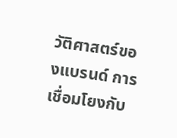วัติศาสตร์ของแบรนด์ การเชื่อมโยงกับ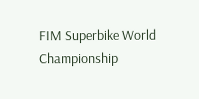FIM Superbike World Championship